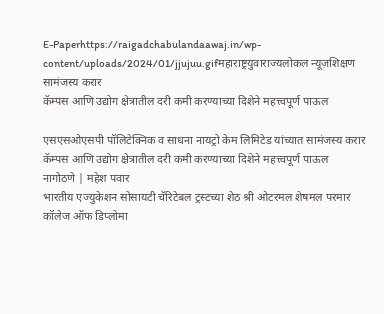E-Paperhttps://raigadchabulandaawaj.in/wp-content/uploads/2024/01/jjujuu.gifमहाराष्ट्रयुवाराज्यलोकल न्यूज़शिक्षण
सामंजस्य करार
कॅम्पस आणि उद्योग क्षेत्रातील दरी कमी करण्याच्या दिशेने महत्त्वपूर्ण पाऊल

एसएसओएसपी पॉलिटेक्निक व साधना नायट्रो केम लिमिटेड यांच्यात सामंजस्य करार
कॅम्पस आणि उद्योग क्षेत्रातील दरी कमी करण्याच्या दिशेने महत्त्वपूर्ण पाऊल
नागोठणे | महेश पवार
भारतीय एज्युकेशन सोसायटी चॅरिटेबल ट्रस्टच्या शेठ श्री ओटरमल शेषमल परमार कॉलेज ऑफ डिप्लोमा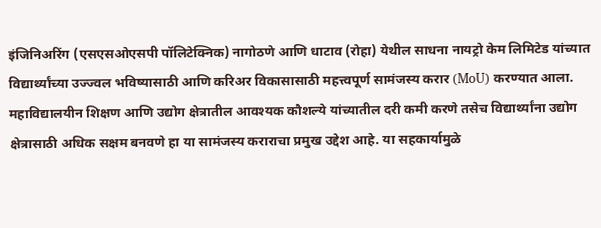इंजिनिअरिंग (एसएसओएसपी पॉलिटेक्निक) नागोठणे आणि धाटाव (रोहा) येथील साधना नायट्रो केम लिमिटेड यांच्यात विद्यार्थ्यांच्या उज्ज्वल भविष्यासाठी आणि करिअर विकासासाठी महत्त्वपूर्ण सामंजस्य करार (MoU) करण्यात आला.
महाविद्यालयीन शिक्षण आणि उद्योग क्षेत्रातील आवश्यक कौशल्ये यांच्यातील दरी कमी करणे तसेच विद्यार्थ्यांना उद्योग क्षेत्रासाठी अधिक सक्षम बनवणे हा या सामंजस्य कराराचा प्रमुख उद्देश आहे. या सहकार्यामुळे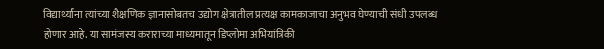विद्यार्थ्यांना त्यांच्या शैक्षणिक ज्ञानासोबतच उद्योग क्षेत्रातील प्रत्यक्ष कामकाजाचा अनुभव घेण्याची संधी उपलब्ध होणार आहे. या सामंजस्य कराराच्या माध्यमातून डिप्लोमा अभियांत्रिकी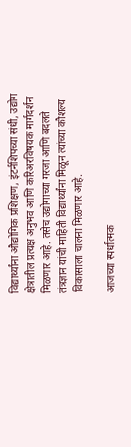विद्यार्थ्यांना औद्योगिक प्रशिक्षण, इंटर्नशिपच्या संधी, उद्योग क्षेत्रातील प्रत्यक्ष अनुभव आणि करिअरविषयक मार्गदर्शन मिळणार आहे. तसेच उद्योगाच्या गरजा आणि बदलते तंत्रज्ञान यांची माहिती विद्यार्थ्यांना मिळून त्यांच्या कौशल्य विकासाला चालना मिळणार आहे.

आजच्या स्पर्धात्मक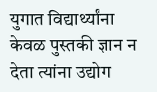युगात विद्यार्थ्यांना केवळ पुस्तकी ज्ञान न देता त्यांना उद्योग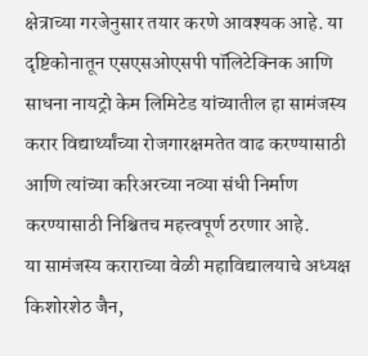क्षेत्राच्या गरजेनुसार तयार करणे आवश्यक आहे. या दृष्टिकोनातून एसएसओएसपी पॉलिटेक्निक आणि साधना नायट्रो केम लिमिटेड यांच्यातील हा सामंजस्य करार विद्यार्थ्यांच्या रोजगारक्षमतेत वाढ करण्यासाठी आणि त्यांच्या करिअरच्या नव्या संधी निर्माण करण्यासाठी निश्चितच महत्त्वपूर्ण ठरणार आहे.
या सामंजस्य कराराच्या वेळी महाविद्यालयाचे अध्यक्ष किशोरशेठ जैन,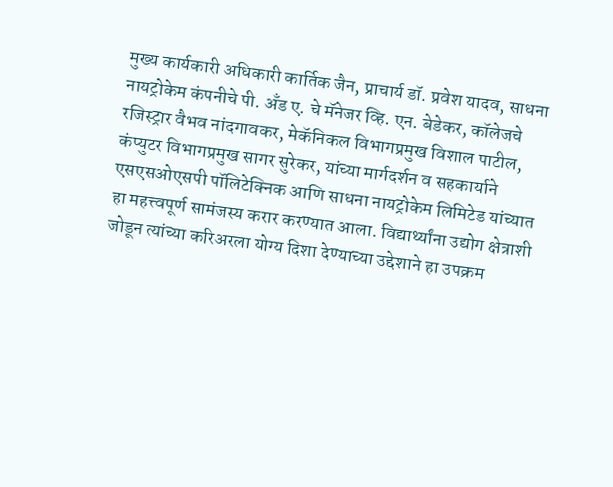मुख्य कार्यकारी अधिकारी कार्तिक जैन, प्राचार्य डॉ. प्रवेश यादव, साधना नायट्रोकेम कंपनीचे पी. अँड ए. चे मॅनेजर व्हि. एन. बेडेकर, कॉलेजचे रजिस्ट्रार वैभव नांदगावकर, मेकॅनिकल विभागप्रमुख विशाल पाटील, कंप्युटर विभागप्रमुख सागर सुरेकर, यांच्या मार्गदर्शन व सहकार्याने एसएसओएसपी पॉलिटेक्निक आणि साधना नायट्रोकेम लिमिटेड यांच्यात हा महत्त्वपूर्ण सामंजस्य करार करण्यात आला. विद्यार्थ्यांना उद्योग क्षेत्राशी जोडून त्यांच्या करिअरला योग्य दिशा देण्याच्या उद्देशाने हा उपक्रम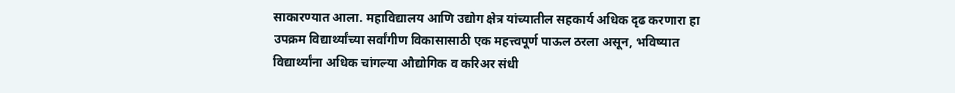साकारण्यात आला. महाविद्यालय आणि उद्योग क्षेत्र यांच्यातील सहकार्य अधिक दृढ करणारा हा उपक्रम विद्यार्थ्यांच्या सर्वांगीण विकासासाठी एक महत्त्वपूर्ण पाऊल ठरला असून, भविष्यात विद्यार्थ्यांना अधिक चांगल्या औद्योगिक व करिअर संधी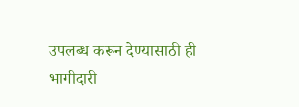उपलब्ध करून देण्यासाठी ही भागीदारी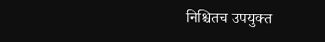निश्चितच उपयुक्त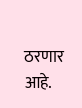ठरणार आहे.